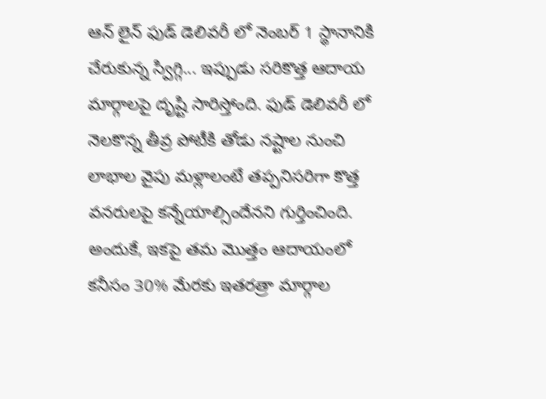ఆన్ లైన్ ఫుడ్ డెలివరీ లో నెంబర్ 1 స్థానానికి చేరుకున్న స్విగ్గి... ఇప్పుడు సరికొత్త ఆదాయ మార్గాలపై దృష్టి సారిస్తోంది. ఫుడ్ డెలివరీ లో నెలకొన్న తీవ్ర పోటీకి తోడు నష్టాల నుంచి లాభాల వైపు మళ్లాలంటే తప్పనిసరిగా కొత్త వనరులపై కన్నేయాల్సిందేనని గుర్తించింది. అందుకే, ఇకపై తమ మొత్తం ఆదాయంలో కనీసం 30% మేరకు ఇతరత్రా మార్గాల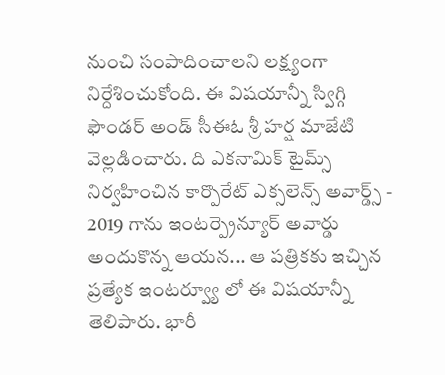నుంచి సంపాదించాలని లక్ష్యంగా నిర్దేశించుకోంది. ఈ విషయాన్నీ స్విగ్గి ఫౌండర్ అండ్ సీఈఓ శ్రీ హర్ష మాజేటి వెల్లడించారు. ది ఎకనామిక్ టైమ్స్ నిర్వహించిన కార్పొరేట్ ఎక్సలెన్స్ అవార్డ్స్ - 2019 గాను ఇంటర్ప్రెన్యూర్ అవార్డు అందుకొన్న ఆయన... ఆ పత్రికకు ఇచ్చిన ప్రత్యేక ఇంటర్వ్యూ లో ఈ విషయాన్నీ తెలిపారు. భారీ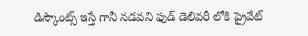డిస్కౌంట్స్ ఇస్తే గానీ నడవని ఫుడ్ డెలివరీ లోకి ప్రైవేట్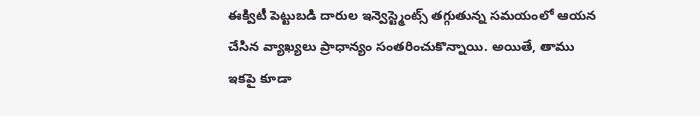ఈక్విటీ పెట్టుబడి దారుల ఇన్వెస్ట్మెంట్స్ తగ్గుతున్న సమయంలో ఆయన చేసిన వ్యాఖ్యలు ప్రాధాన్యం సంతరించుకొన్నాయి. అయితే, తాము ఇకపై కూడా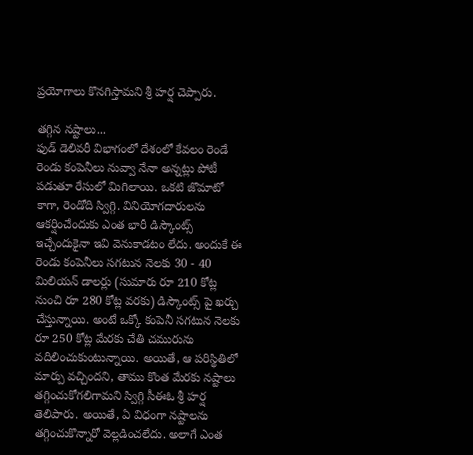ప్రయోగాలు కొనగిస్తామని శ్రీ హర్ష చెప్పారు.

తగ్గిన నష్టాలు...
ఫుడ్ డెలివరీ విభాగంలో దేశంలో కేవలం రెండే రెండు కంపెనీలు నువ్వా నేనా అన్నట్లు పోటీ పడుతూ రేసులో మిగిలాయి. ఒకటి జొమాటో కాగా, రెండోది స్విగ్గి. వినియోగదారులను ఆకర్షించేందుకు ఎంత భారీ డిస్కౌంట్స్ ఇచ్చేందుకైనా ఇవి వెనుకాడటం లేదు. అందుకే ఈ రెండు కంపెనీలు సగటున నెలకు 30 - 40 మిలియన్ డాలర్లు (సుమారు రూ 210 కోట్ల నుంచి రూ 280 కోట్ల వరకు) డిస్కౌంట్స్ పై ఖర్చు చేస్తున్నాయి. అంటే ఒక్కో కంపెనీ సగటున నెలకు రూ 250 కోట్ల మేరకు చేతి చమురును వదిలించుకుంటున్నాయి. అయితే, ఆ పరిస్థితిలో మార్పు వచ్చిందని, తాము కొంత మేరకు నష్టాలు తగ్గించుకోగలిగామని స్విగ్గి సీఈఓ శ్రీ హర్ష తెలిపారు. అయితే, ఏ విధంగా నష్టాలను తగ్గించుకొన్నారో వెల్లడించలేదు. అలాగే ఎంత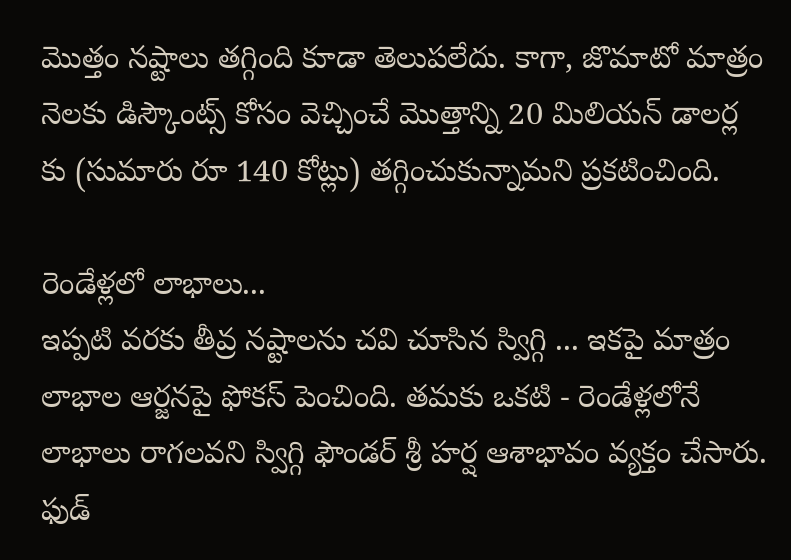మొత్తం నష్టాలు తగ్గింది కూడా తెలుపలేదు. కాగా, జొమాటో మాత్రం నెలకు డిస్కౌంట్స్ కోసం వెచ్చించే మొత్తాన్ని 20 మిలియన్ డాలర్ల కు (సుమారు రూ 140 కోట్లు) తగ్గించుకున్నామని ప్రకటించింది.

రెండేళ్లలో లాభాలు...
ఇప్పటి వరకు తీవ్ర నష్టాలను చవి చూసిన స్విగ్గి ... ఇకపై మాత్రం లాభాల ఆర్జనపై ఫోకస్ పెంచింది. తమకు ఒకటి - రెండేళ్లలోనే లాభాలు రాగలవని స్విగ్గి ఫౌండర్ శ్రీ హర్ష ఆశాభావం వ్యక్తం చేసారు. ఫుడ్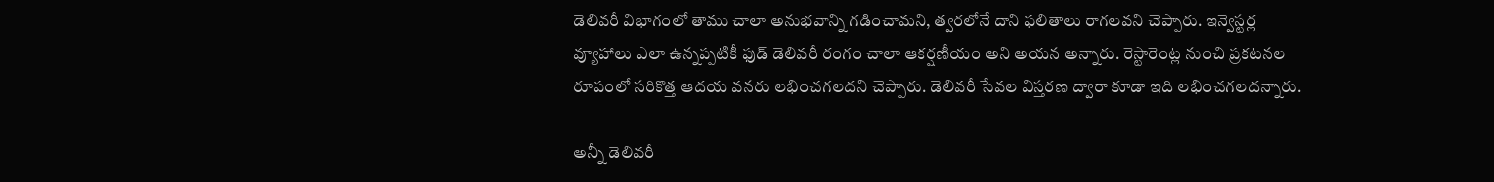డెలివరీ విభాగంలో తాము చాలా అనుభవాన్ని గడించామని, త్వరలోనే దాని ఫలితాలు రాగలవని చెప్పారు. ఇన్వెస్టర్ల వ్యూహాలు ఎలా ఉన్నప్పటికీ ఫుడ్ డెలివరీ రంగం చాలా ఆకర్షణీయం అని అయన అన్నారు. రెస్టారెంట్ల నుంచి ప్రకటనల రూపంలో సరికొత్త ఆదయ వనరు లభించగలదని చెప్పారు. డెలివరీ సేవల విస్తరణ ద్వారా కూడా ఇది లభించగలదన్నారు.

అన్నీ డెలివరీ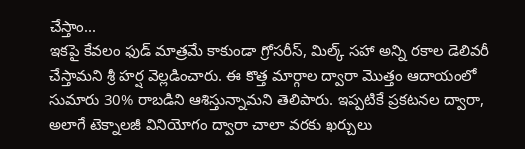చేస్తాం...
ఇకపై కేవలం ఫుడ్ మాత్రమే కాకుండా గ్రోసరీస్, మిల్క్ సహా అన్ని రకాల డెలివరీ చేస్తామని శ్రీ హర్ష వెల్లడించారు. ఈ కొత్త మార్గాల ద్వారా మొత్తం ఆదాయంలో సుమారు 30% రాబడిని ఆశిస్తున్నామని తెలిపారు. ఇప్పటికే ప్రకటనల ద్వారా, అలాగే టెక్నాలజీ వినియోగం ద్వారా చాలా వరకు ఖర్చులు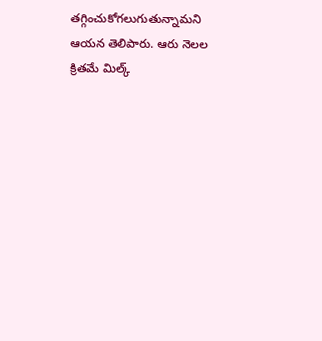తగ్గించుకోగలుగుతున్నామని ఆయన తెలిపారు. ఆరు నెలల క్రితమే మిల్క్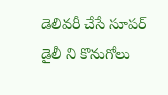డెలివరీ చేసే సూపర్ డైలీ ని కొనుగోలు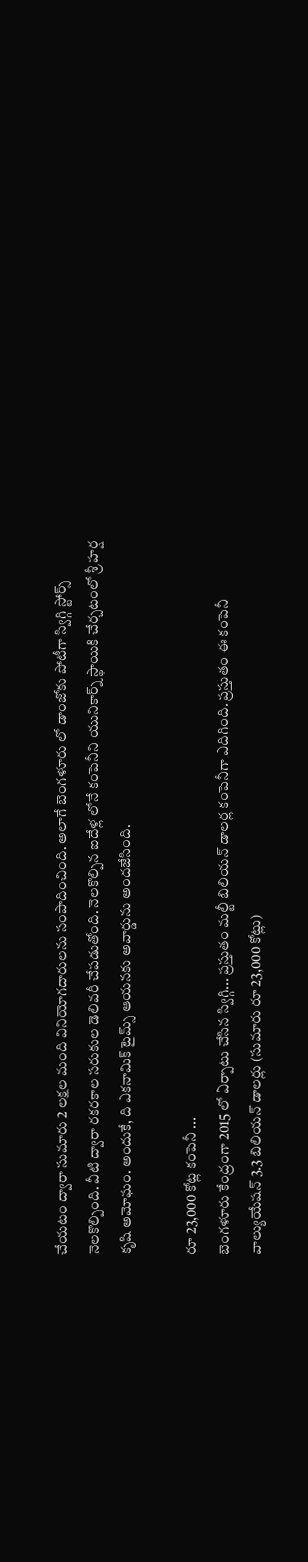చేయటం ద్వారా సుమారు 2 లక్షల మంది వినియోగదారులను సంపాదించింది. అలాగే బెంగళూరు లో డాంజోకు పోటీగా స్విగ్గి స్టోర్స్ నెలకొల్పింది. వీటి ద్వారా రకరకాల సరుకుల డెలివరీ చేపడుతోంది. నెలకొల్పిన ఐదేళ్ల లోనే కంపెనీని యునికార్న్ స్థాయికి చేర్చటంలో శ్రీ హర్ష కృషి అమోఘం. అందుకే, ది ఎకనామిక్ టైమ్స్ ఆయనకు అవార్డును అందజేసింది.

రూ 23,000 కోట్ల కంపెనీ ...
బెంగళూరు కేంద్రంగా 2015 లో ఏర్పాటు చేసిన స్విగ్గి... ప్రస్తుతం మల్టీ బిలియన్ డాలర్ల కంపెనీగా ఎదిగింది. ప్రస్తుతం ఈ కంపెనీ వాల్యుయేషన్ 3.3 బిలియన్ డాలర్లు (సుమారు రూ 23,000 కోట్లు)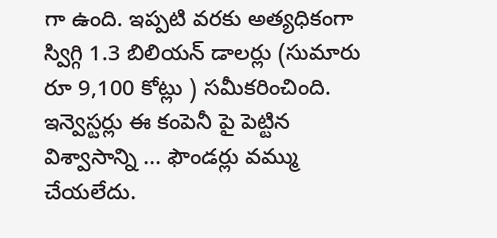గా ఉంది. ఇప్పటి వరకు అత్యధికంగా స్విగ్గి 1.3 బిలియన్ డాలర్లు (సుమారు రూ 9,100 కోట్లు ) సమీకరించింది. ఇన్వెస్టర్లు ఈ కంపెనీ పై పెట్టిన విశ్వాసాన్ని ... ఫౌండర్లు వమ్ము చేయలేదు.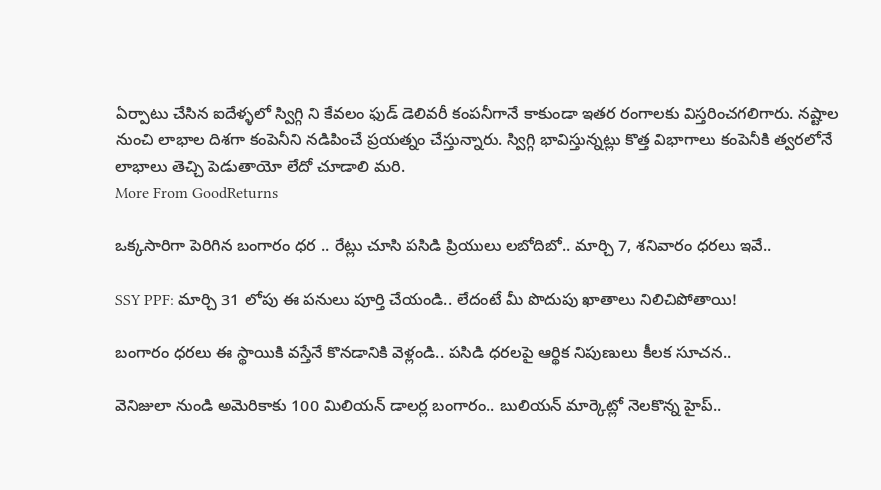ఏర్పాటు చేసిన ఐదేళ్ళలో స్విగ్గి ని కేవలం ఫుడ్ డెలివరీ కంపనీగానే కాకుండా ఇతర రంగాలకు విస్తరించగలిగారు. నష్టాల నుంచి లాభాల దిశగా కంపెనీని నడిపించే ప్రయత్నం చేస్తున్నారు. స్విగ్గి భావిస్తున్నట్లు కొత్త విభాగాలు కంపెనీకి త్వరలోనే లాభాలు తెచ్చి పెడుతాయో లేదో చూడాలి మరి.
More From GoodReturns

ఒక్కసారిగా పెరిగిన బంగారం ధర .. రేట్లు చూసి పసిడి ప్రియులు లబోదిబో.. మార్చి 7, శనివారం ధరలు ఇవే..

SSY PPF: మార్చి 31 లోపు ఈ పనులు పూర్తి చేయండి.. లేదంటే మీ పొదుపు ఖాతాలు నిలిచిపోతాయి!

బంగారం ధరలు ఈ స్థాయికి వస్తేనే కొనడానికి వెళ్లండి.. పసిడి ధరలపై ఆర్థిక నిపుణులు కీలక సూచన..

వెనిజులా నుండి అమెరికాకు 100 మిలియన్ డాలర్ల బంగారం.. బులియన్ మార్కెట్లో నెలకొన్న హైప్..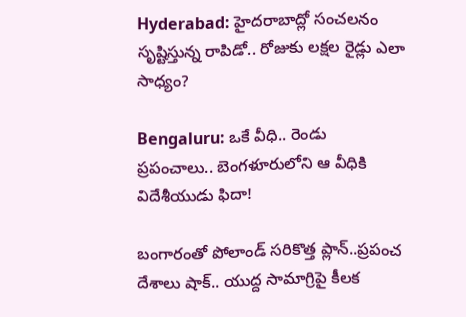Hyderabad: హైదరాబాద్లో సంచలనం సృష్టిస్తున్న రాపిడో.. రోజుకు లక్షల రైడ్లు ఎలా సాధ్యం?

Bengaluru: ఒకే వీధి.. రెండు ప్రపంచాలు.. బెంగళూరులోని ఆ వీధికి విదేశీయుడు ఫిదా!

బంగారంతో పోలాండ్ సరికొత్త ప్లాన్..ప్రపంచ దేశాలు షాక్.. యుద్ద సామాగ్రిపై కీలక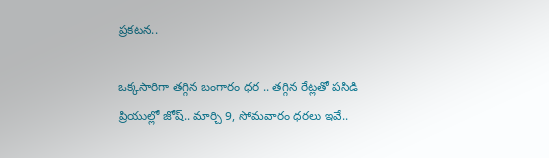ప్రకటన..

ఒక్కసారిగా తగ్గిన బంగారం ధర .. తగ్గిన రేట్లతో పసిడి ప్రియుల్లో జోష్.. మార్చి 9, సోమవారం ధరలు ఇవే..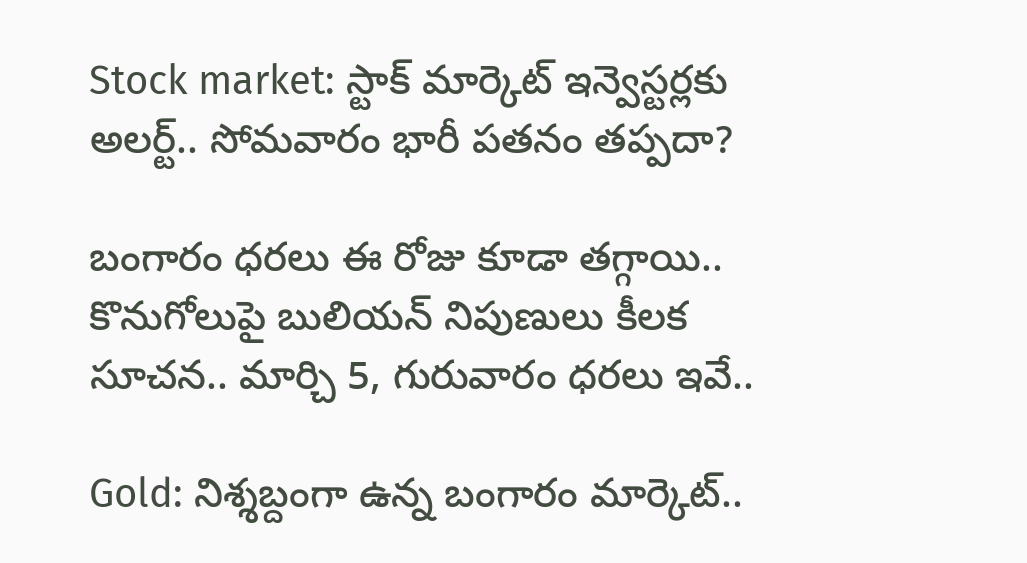Stock market: స్టాక్ మార్కెట్ ఇన్వెస్టర్లకు అలర్ట్.. సోమవారం భారీ పతనం తప్పదా?

బంగారం ధరలు ఈ రోజు కూడా తగ్గాయి.. కొనుగోలుపై బులియన్ నిపుణులు కీలక సూచన.. మార్చి 5, గురువారం ధరలు ఇవే..

Gold: నిశ్శబ్దంగా ఉన్న బంగారం మార్కెట్..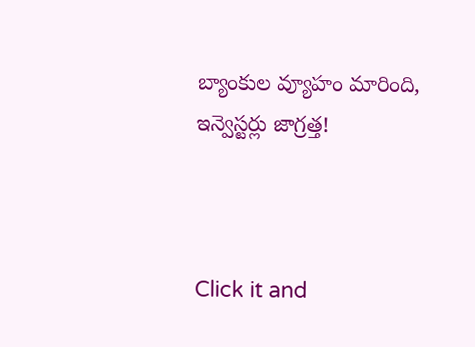బ్యాంకుల వ్యూహం మారింది, ఇన్వెస్టర్లు జాగ్రత్త!



Click it and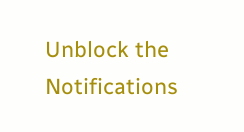Unblock the Notifications